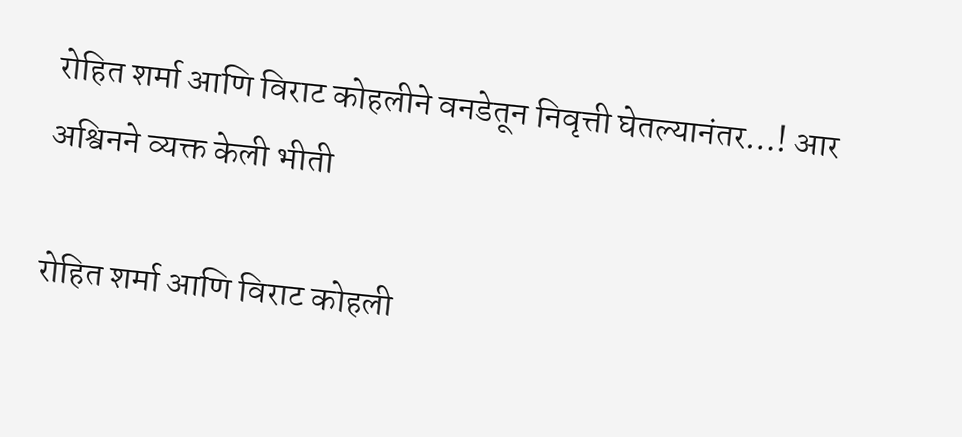रोहित शर्मा आणि विराट कोहलीने वनडेतून निवृत्ती घेतल्यानंतर…! आर अश्विनने व्यक्त केली भीती

रोहित शर्मा आणि विराट कोहली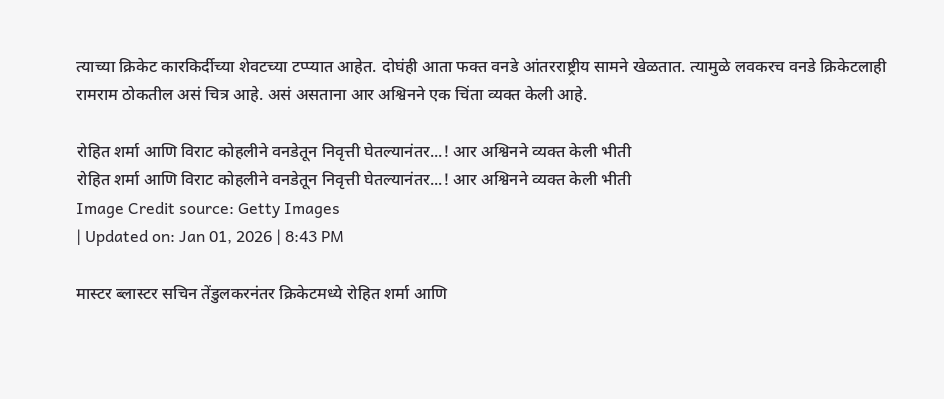त्याच्या क्रिकेट कारकिर्दीच्या शेवटच्या टप्प्यात आहेत. दोघंही आता फक्त वनडे आंतरराष्ट्रीय सामने खेळतात. त्यामुळे लवकरच वनडे क्रिकेटलाही रामराम ठोकतील असं चित्र आहे. असं असताना आर अश्विनने एक चिंता व्यक्त केली आहे.

रोहित शर्मा आणि विराट कोहलीने वनडेतून निवृत्ती घेतल्यानंतर...! आर अश्विनने व्यक्त केली भीती
रोहित शर्मा आणि विराट कोहलीने वनडेतून निवृत्ती घेतल्यानंतर...! आर अश्विनने व्यक्त केली भीती
Image Credit source: Getty Images
| Updated on: Jan 01, 2026 | 8:43 PM

मास्टर ब्लास्टर सचिन तेंडुलकरनंतर क्रिकेटमध्ये रोहित शर्मा आणि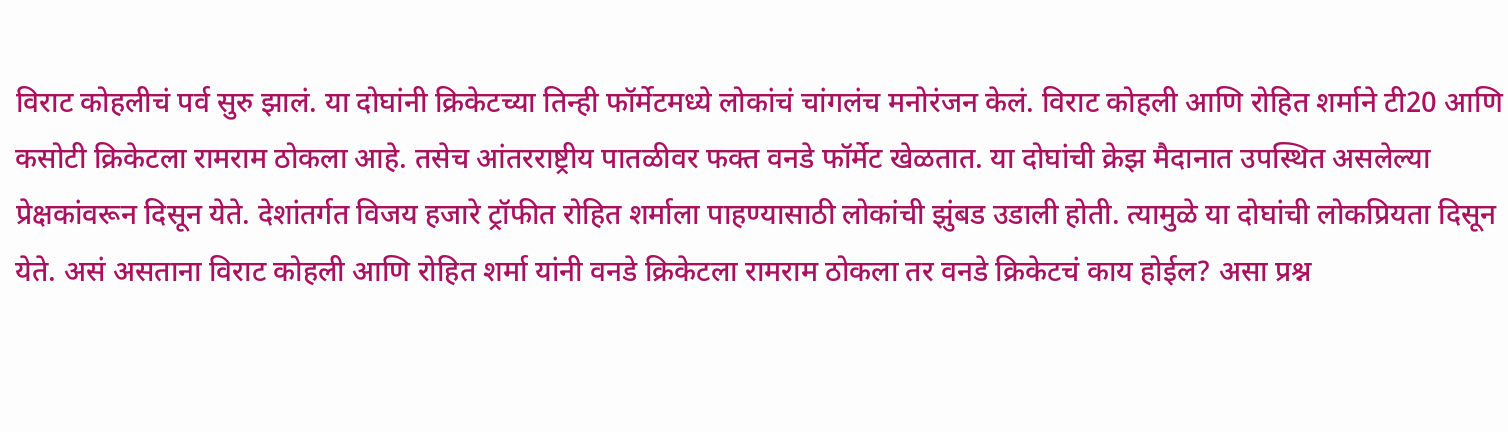विराट कोहलीचं पर्व सुरु झालं. या दोघांनी क्रिकेटच्या तिन्ही फॉर्मेटमध्ये लोकांचं चांगलंच मनोरंजन केलं. विराट कोहली आणि रोहित शर्माने टी20 आणि कसोटी क्रिकेटला रामराम ठोकला आहे. तसेच आंतरराष्ट्रीय पातळीवर फक्त वनडे फॉर्मेट खेळतात. या दोघांची क्रेझ मैदानात उपस्थित असलेल्या प्रेक्षकांवरून दिसून येते. देशांतर्गत विजय हजारे ट्रॉफीत रोहित शर्माला पाहण्यासाठी लोकांची झुंबड उडाली होती. त्यामुळे या दोघांची लोकप्रियता दिसून येते. असं असताना विराट कोहली आणि रोहित शर्मा यांनी वनडे क्रिकेटला रामराम ठोकला तर वनडे क्रिकेटचं काय होईल? असा प्रश्न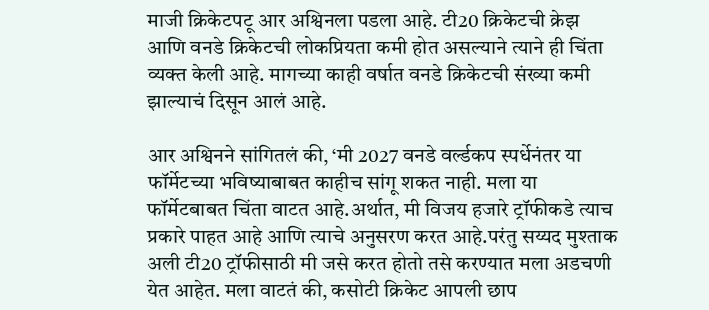माजी क्रिकेटपटू आर अश्विनला पडला आहे. टी20 क्रिकेटची क्रेझ आणि वनडे क्रिकेटची लोकप्रियता कमी होत असल्याने त्याने ही चिंता व्यक्त केली आहे. मागच्या काही वर्षात वनडे क्रिकेटची संख्या कमी झाल्याचं दिसून आलं आहे.

आर अश्विनने सांगितलं की, ‘मी 2027 वनडे वर्ल्डकप स्पर्धेनंतर या फॉर्मेटच्या भविष्याबाबत काहीच सांगू शकत नाही. मला या फॉर्मेटबाबत चिंता वाटत आहे.अर्थात, मी विजय हजारे ट्रॉफीकडे त्याच प्रकारे पाहत आहे आणि त्याचे अनुसरण करत आहे.परंतु सय्यद मुश्ताक अली टी20 ट्रॉफीसाठी मी जसे करत होतो तसे करण्यात मला अडचणी येत आहेत. मला वाटतं की, कसोटी क्रिकेट आपली छाप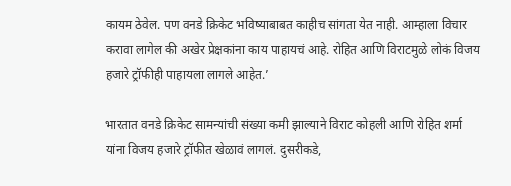कायम ठेवेल. पण वनडे क्रिकेट भविष्याबाबत काहीच सांगता येत नाही. आम्हाला विचार करावा लागेल की अखेर प्रेक्षकांना काय पाहायचं आहे. रोहित आणि विराटमुळे लोकं विजय हजारे ट्रॉफीही पाहायला लागले आहेत.’

भारतात वनडे क्रिकेट सामन्यांची संख्या कमी झाल्याने विराट कोहली आणि रोहित शर्मा यांना विजय हजारे ट्रॉफीत खेळावं लागलं. दुसरीकडे,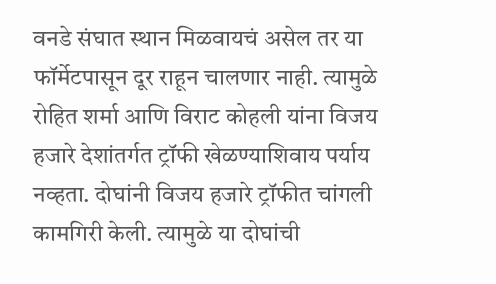वनडे संघात स्थान मिळवायचं असेल तर या फॉर्मेटपासून दूर राहून चालणार नाही. त्यामुळे रोहित शर्मा आणि विराट कोहली यांना विजय हजारे देशांतर्गत ट्रॉफी खेळण्याशिवाय पर्याय नव्हता. दोघांनी विजय हजारे ट्रॉफीत चांगली कामगिरी केली. त्यामुळे या दोघांची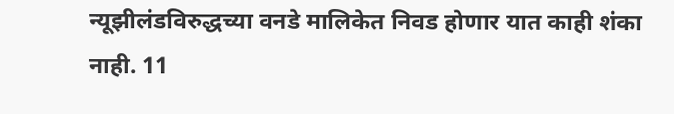न्यूझीलंडविरुद्धच्या वनडे मालिकेत निवड होणार यात काही शंका नाही. 11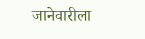जानेवारीला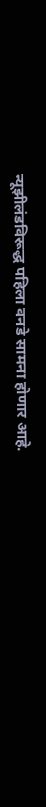न्यूझीलंडविरूद्ध पहिला वनडे सामना होणार आहे.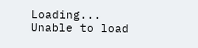Loading...
Unable to load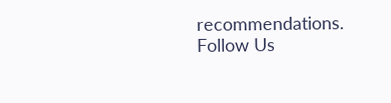recommendations.
Follow Us